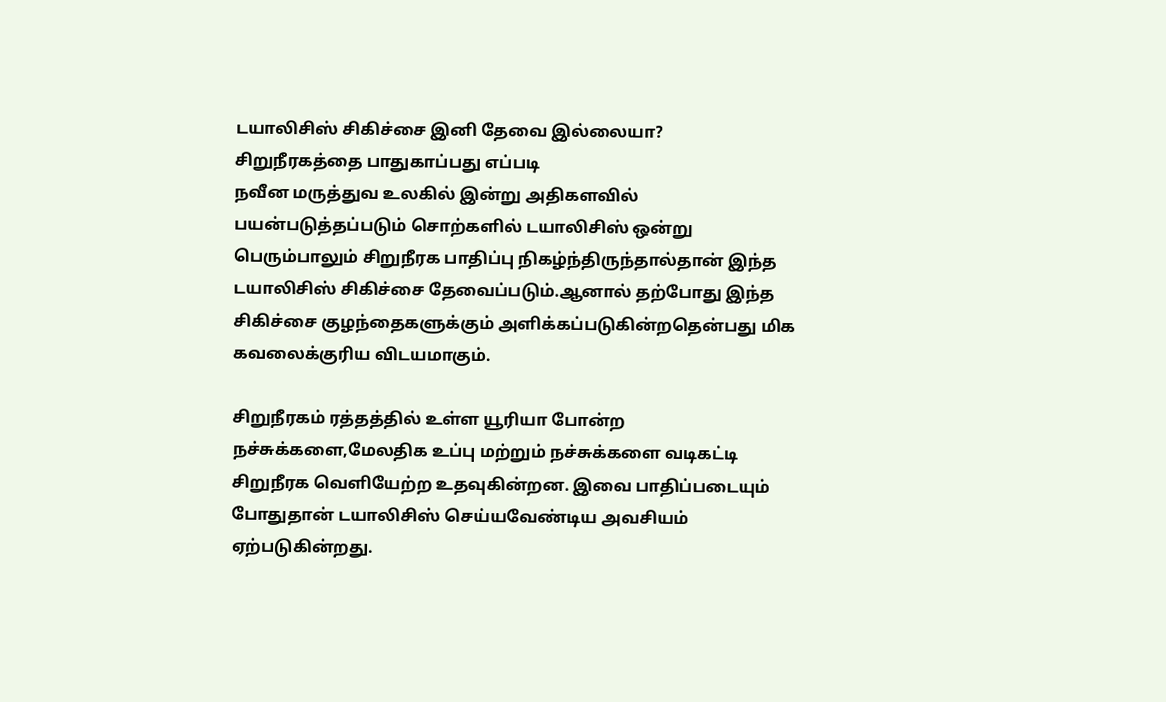டயாலிசிஸ் சிகிச்சை இனி தேவை இல்லையா?
சிறுநீரகத்தை பாதுகாப்பது எப்படி
நவீன மருத்துவ உலகில் இன்று அதிகளவில் பயன்படுத்தப்படும் சொற்களில் டயாலிசிஸ் ஒன்று பெரும்பாலும் சிறுநீரக பாதிப்பு நிகழ்ந்திருந்தால்தான் இந்த டயாலிசிஸ் சிகிச்சை தேவைப்படும்.ஆனால் தற்போது இந்த சிகிச்சை குழந்தைகளுக்கும் அளிக்கப்படுகின்றதென்பது மிக கவலைக்குரிய விடயமாகும்.

சிறுநீரகம் ரத்தத்தில் உள்ள யூரியா போன்ற நச்சுக்களை,மேலதிக உப்பு மற்றும் நச்சுக்களை வடிகட்டி சிறுநீரக வெளியேற்ற உதவுகின்றன. இவை பாதிப்படையும் போதுதான் டயாலிசிஸ் செய்யவேண்டிய அவசியம் ஏற்படுகின்றது.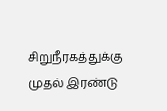சிறுநீரகத்துக்கு முதல் இரண்டு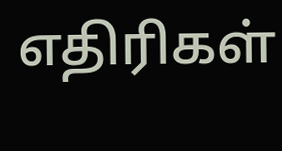எதிரிகள்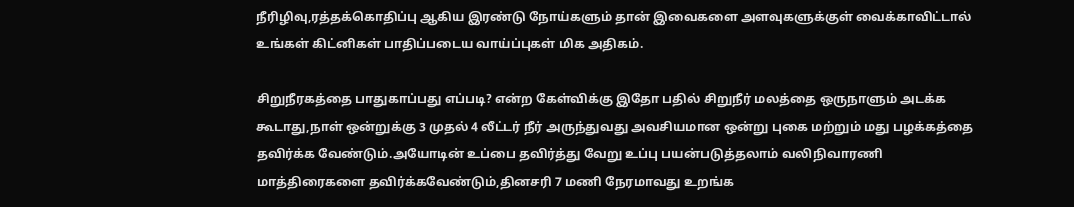நீரிழிவு,ரத்தக்கொதிப்பு ஆகிய இரண்டு நோய்களும் தான் இவைகளை அளவுகளுக்குள் வைக்காவிட்டால் உங்கள் கிட்னிகள் பாதிப்படைய வாய்ப்புகள் மிக அதிகம்.

சிறுநீரகத்தை பாதுகாப்பது எப்படி? என்ற கேள்விக்கு இதோ பதில் சிறுநீர் மலத்தை ஒருநாளும் அடக்க கூடாது,நாள் ஒன்றுக்கு 3 முதல் 4 லீட்டர் நீர் அருந்துவது அவசியமான ஒன்று புகை மற்றும் மது பழக்கத்தை தவிர்க்க வேண்டும்.அயோடின் உப்பை தவிர்த்து வேறு உப்பு பயன்படுத்தலாம் வலிநிவாரணி மாத்திரைகளை தவிர்க்கவேண்டும்,தினசரி 7 மணி நேரமாவது உறங்க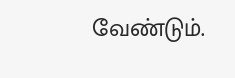வேண்டும்.